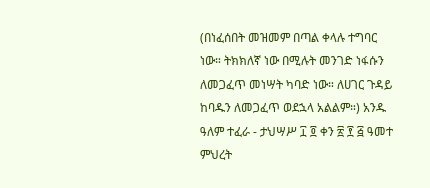(በነፈሰበት መዝመም በጣል ቀላሉ ተግባር ነው። ትክክለኛ ነው በሚሉት መንገድ ነፋሱን ለመጋፈጥ መነሣት ካባድ ነው። ለሀገር ጉዳይ ከባዱን ለመጋፈጥ ወደኋላ አልልም።) አንዱ ዓለም ተፈራ - ታህሣሥ ፲ ፬ ቀን ፳ ፻ ፭ ዓመተ ምህረት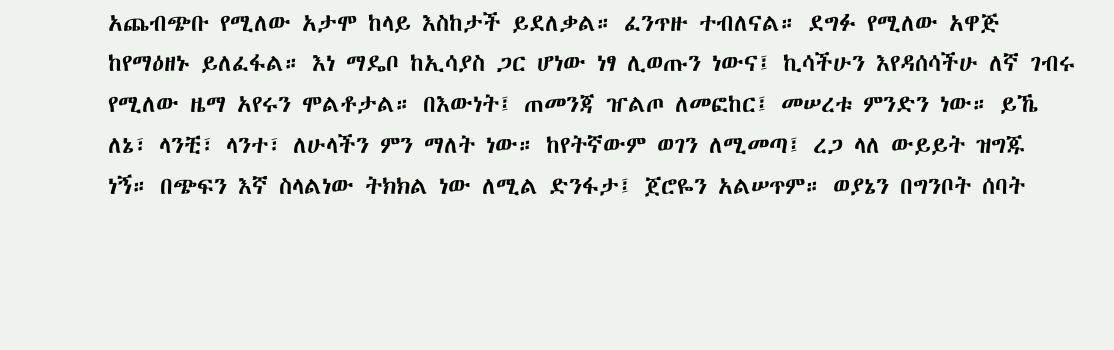አጨብጭቡ የሚለው አታሞ ከላይ እስከታች ይደለቃል። ፈንጥዙ ተብለናል። ደግፉ የሚለው አዋጅ ከየማዕዘኑ ይለፈፋል። እነ ማዴቦ ከኢሳያስ ጋር ሆነው ነፃ ሊወጡን ነውና፤ ኪሳችሁን እየዳሰሳችሁ ለኛ ገብሩ የሚለው ዜማ አየሩን ሞልቶታል። በእውነት፤ ጠመንጃ ዠልጦ ለመፎከር፤ መሠረቱ ምንድን ነው። ይኼ ለኔ፣ ላንቺ፣ ላንተ፣ ለሁላችን ምን ማለት ነው። ከየትኛውም ወገን ለሚመጣ፤ ረጋ ላለ ውይይት ዝግጁ ነኝ። በጭፍን እኛ ስላልነው ትክክል ነው ለሚል ድንፋታ፤ ጀሮዬን አልሠጥም። ወያኔን በግንቦት ሰባት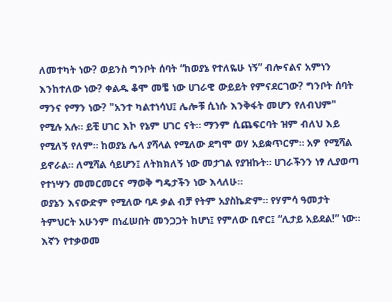ለመተካት ነው? ወይንስ ግንቦት ሰባት “ከወያኔ የተለዬሁ ነኝ” ብሎናልና አምነን እንከተለው ነው? ቀልዱ ቆሞ መቼ ነው ሀገራዊ ውይይት የምናደርገው? ግንቦት ሰባት ማንና የማን ነው? "አንተ ካልተነሳህ፤ ሌሎቹ ሲነሱ እንቅፋት መሆን የለብህም" የሚሉ አሉ። ይቺ ሀገር እኮ የኔም ሀገር ናት። ማንም ሲጨፍርባት ዝም ብለህ እይ የሚለኝ የለም። ከወያኔ ሌላ ያሻላል የሚለው ደግሞ ወሃ አይቋጥርም። አዎ የሚሻል ይኖራል። ለሚሻል ሳይሆን፤ ለትክክለኝ ነው መታገል የያዝኩት። ሀገራችንን ነፃ ሊያወጣ የተነሣን መመርመርና ማወቅ ግዴታችን ነው እላለሁ።
ወያኔን እናውድም የሚለው ባዶ ቃል ብቻ የትም አያስኬድም። የሃምሳ ዓመታት ትምህርት አሁንም በነፈሠበት መንጋጋት ከሆነ፤ የምለው ቢኖር፤ “ሊታይ አይደል!” ነው። እኛን የተቃወመ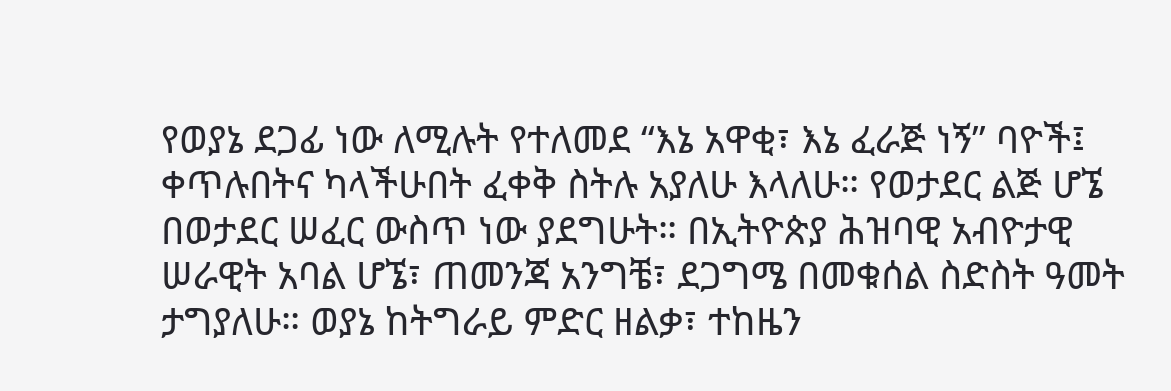የወያኔ ደጋፊ ነው ለሚሉት የተለመደ “እኔ አዋቂ፣ እኔ ፈራጅ ነኝ” ባዮች፤ ቀጥሉበትና ካላችሁበት ፈቀቅ ስትሉ አያለሁ እላለሁ። የወታደር ልጅ ሆኜ በወታደር ሠፈር ውስጥ ነው ያደግሁት። በኢትዮጵያ ሕዝባዊ አብዮታዊ ሠራዊት አባል ሆኜ፣ ጠመንጃ አንግቼ፣ ደጋግሜ በመቁሰል ስድስት ዓመት ታግያለሁ። ወያኔ ከትግራይ ምድር ዘልቃ፣ ተከዜን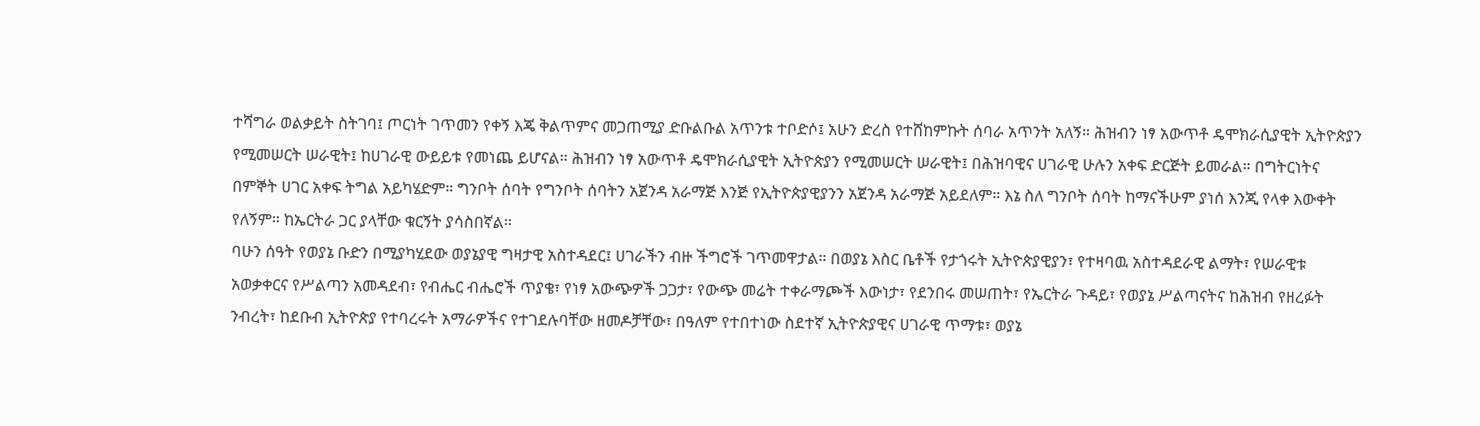ተሻግራ ወልቃይት ስትገባ፤ ጦርነት ገጥመን የቀኝ እጄ ቅልጥምና መጋጠሚያ ድቡልቡል አጥንቱ ተቦድሶ፤ አሁን ድረስ የተሸከምኩት ሰባራ አጥንት አለኝ። ሕዝብን ነፃ አውጥቶ ዴሞክራሲያዊት ኢትዮጵያን የሚመሠርት ሠራዊት፤ ከሀገራዊ ውይይቱ የመነጨ ይሆናል። ሕዝብን ነፃ አውጥቶ ዴሞክራሲያዊት ኢትዮጵያን የሚመሠርት ሠራዊት፤ በሕዝባዊና ሀገራዊ ሁሉን አቀፍ ድርጅት ይመራል። በግትርነትና በምኞት ሀገር አቀፍ ትግል አይካሄድም። ግንቦት ሰባት የግንቦት ሰባትን አጀንዳ አራማጅ እንጅ የኢትዮጵያዊያንን አጀንዳ አራማጅ አይደለም። እኔ ስለ ግንቦት ሰባት ከማናችሁም ያነሰ እንጂ የላቀ እውቀት የለኝም። ከኤርትራ ጋር ያላቸው ቁርኝት ያሳስበኛል።
ባሁን ሰዓት የወያኔ ቡድን በሚያካሂደው ወያኔያዊ ግዛታዊ አስተዳደር፤ ሀገራችን ብዙ ችግሮች ገጥመዋታል። በወያኔ እስር ቤቶች የታጎሩት ኢትዮጵያዊያን፣ የተዛባዉ አስተዳደራዊ ልማት፣ የሠራዊቱ አወቃቀርና የሥልጣን አመዳደብ፣ የብሔር ብሔሮች ጥያቄ፣ የነፃ አውጭዎች ጋጋታ፣ የውጭ መሬት ተቀራማጮች እውነታ፣ የደንበሩ መሠጠት፣ የኤርትራ ጉዳይ፣ የወያኔ ሥልጣናትና ከሕዝብ የዘረፉት ንብረት፣ ከደቡብ ኢትዮጵያ የተባረሩት አማራዎችና የተገደሉባቸው ዘመዶቻቸው፣ በዓለም የተበተነው ስደተኛ ኢትዮጵያዊና ሀገራዊ ጥማቱ፣ ወያኔ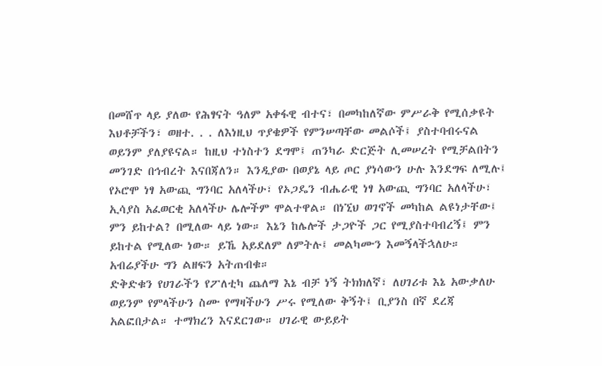በመሸጥ ላይ ያለው የሕፃናት ዓለም አቀፋዊ ብተና፣ በመካከለኛው ምሥራቅ የሚሰቃዩት እህቶቻችን፣ ወዘተ. . . ለእነዚህ ጥያቄዎች የምንሠጣቸው መልሶች፤ ያስተባብሩናል ወይንም ያለያዩናል። ከዚህ ተነስተን ደግሞ፤ ጠንካራ ድርጅት ሊመሠረት የሚቻልበትን መንገድ በኅብረት እናበጃለን። እንዲያው በወያኔ ላይ ጦር ያነሳውን ሁሉ እንደግፍ ለሚሉ፤ የኦሮሞ ነፃ አውጪ ግንባር አለላችሁ፣ የኦጋዴን ብሔራዊ ነፃ አውጪ ግንባር አለላችሁ፣ ኢሳያስ አፈወርቂ አለላችሁ ሌሎችም ሞልተዋል። በነኚህ ወገኖች መካከል ልዩነታቸው፤ ምን ይከተል? በሚለው ላይ ነው። እኔን ከሌሎች ታጋዮች ጋር የሚያስተባብረኝ፤ ምን ይከተል የሚለው ነው። ይኼ አይደለም ለምትሉ፤ መልካሙን እመኝላችኋለሁ። አብሬያችሁ ግን ልዘፍን አትጠብቁ።
ድቅድቁን የሀገራችን የፖለቲካ ጨለማ እኔ ብቻ ነኝ ትክክለኛ፣ ለሀገሪቱ እኔ አውቃለሁ ወይንም የምላችሁን ስሙ የማዛችሁን ሥሩ የሚለው ቅኝት፤ ቢያንስ በኛ ደረጃ አልፎበታል። ተማክረን እናደርገው። ሀገራዊ ውይይት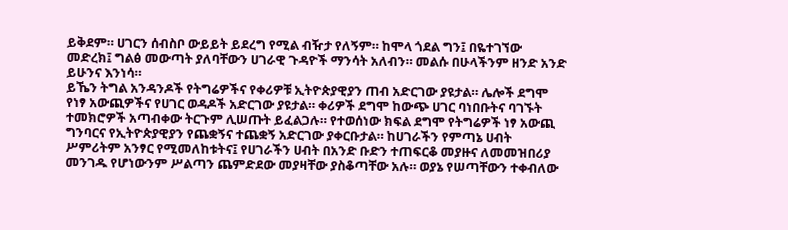ይቅደም። ሀገርን ሰብስቦ ውይይት ይደረግ የሚል ብዥታ የለኝም። ከሞላ ጎደል ግን፤ በዬተገኘው መድረክ፤ ግልፅ መውጣት ያለባቸውን ሀገራዊ ጉዳዮች ማንሳት አለብን። መልሱ በሁላችንም ዘንድ አንድ ይሁንና እንነሳ።
ይኼን ትግል አንዳንዶች የትግሬዎችና የቀሪዎቹ ኢትዮጵያዊያን ጠብ አድርገው ያዩታል። ሌሎች ደግሞ የነፃ አውጪዎችና የሀገር ወዳዶች አድርገው ያዩታል። ቀሪዎች ደግሞ ከውጭ ሀገር ባነበቡትና ባገኙት ተመክሮዎች አጣብቀው ትርጉም ሊሠጡት ይፈልጋሉ። የተወሰነው ክፍል ደግሞ የትግሬዎች ነፃ አውጪ ግንባርና የኢትዮጵያዊያን የጨቋኝና ተጨቋኝ አድርገው ያቀርቡታል። ከሀገራችን የምጣኔ ሀብት ሥምሪትም አንፃር የሚመለከቱትና፤ የሀገራችን ሀብት በአንድ ቡድን ተጠፍርቆ መያዙና ለመመዝበሪያ መንገዱ የሆነውንም ሥልጣን ጨምድደው መያዛቸው ያስቆጣቸው አሉ። ወያኔ የሠጣቸውን ተቀብለው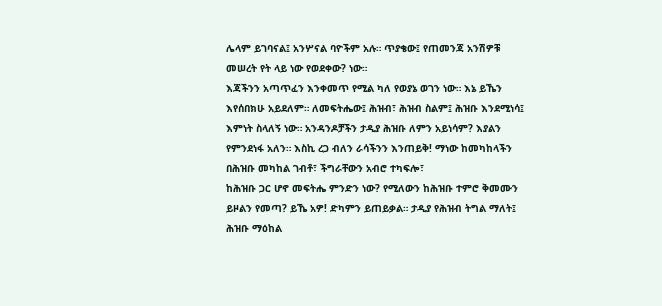ሌላም ይገባናል፤ አንሦናል ባዮችም አሉ። ጥያቄው፤ የጠመንጃ አንሽዎቹ መሠረት የት ላይ ነው የወደቀው? ነው።
እጃችንን አጣጥፈን እንቀመጥ የሚል ካለ የወያኔ ወገን ነው። እኔ ይኼን እየሰበክሁ አይደለም። ለመፍትሔው፤ ሕዝብ፣ ሕዝብ ስልም፤ ሕዝቡ እንደሚነሳ፤ እምነት ስላለኝ ነው። አንዳንዶቻችን ታዲያ ሕዝቡ ለምን አይነሳም? እያልን የምንደነፋ አለን። እስኪ ረጋ ብለን ራሳችንን እንጠይቅ! ማነው ከመካከላችን በሕዝቡ መካከል ገብቶ፣ ችግራቸውን አብሮ ተካፍሎ፣
ከሕዝቡ ጋር ሆኖ መፍትሔ ምንድን ነው? የሚለውን ከሕዝቡ ተምሮ ቅመሙን ይዞልን የመጣ? ይኼ አዎ! ድካምን ይጠይቃል። ታዲያ የሕዝብ ትግል ማለት፤ ሕዝቡ ማዕከል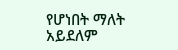የሆነበት ማለት አይደለም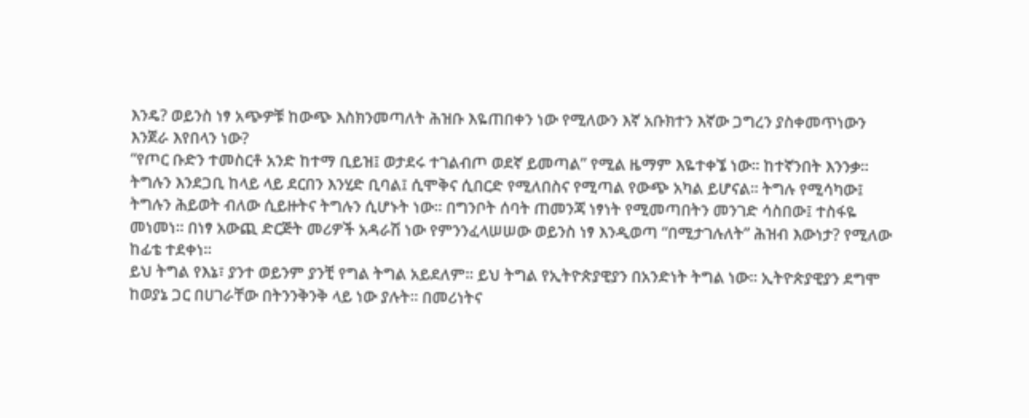እንዴ? ወይንስ ነፃ አጭዎቹ ከውጭ እስክንመጣለት ሕዝቡ እዬጠበቀን ነው የሚለውን እኛ አቡክተን እኛው ጋግረን ያስቀመጥነውን እንጀራ እየበላን ነው?
“የጦር ቡድን ተመስርቶ አንድ ከተማ ቢይዝ፤ ወታደሩ ተገልብጦ ወደኛ ይመጣል” የሚል ዜማም እዬተቀኜ ነው። ከተኛንበት እንንቃ። ትግሉን እንደጋቢ ከላይ ላይ ደርበን እንሂድ ቢባል፤ ሲሞቅና ሲበርድ የሚለበስና የሚጣል የውጭ አካል ይሆናል። ትግሉ የሚሳካው፤ ትግሉን ሕይወት ብለው ሲይዙትና ትግሉን ሲሆኑት ነው። በግንቦት ሰባት ጠመንጃ ነፃነት የሚመጣበትን መንገድ ሳስበው፤ ተስፋዬ መነመነ። በነፃ አውጪ ድርጅት መሪዎች አዳራሽ ነው የምንንፈላሠሠው ወይንስ ነፃ እንዲወጣ “በሚታገሉለት” ሕዝብ እውነታ? የሚለው ከፊቴ ተደቀነ።
ይህ ትግል የእኔ፣ ያንተ ወይንም ያንቺ የግል ትግል አይደለም። ይህ ትግል የኢትዮጵያዊያን በአንድነት ትግል ነው። ኢትዮጵያዊያን ደግሞ ከወያኔ ጋር በሀገራቸው በትንንቅንቅ ላይ ነው ያሉት። በመሪነትና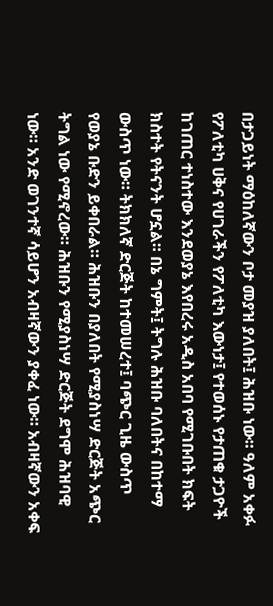በታጋይነት ማዕከለኛውን ቦታ መያዝ ያለበት፤ ሕዝቡ ነው። ዓለም አቀፉ የፖለቲካ ሀቅና የሀገራችን የፖለቲካ እውነታ፤ የተወሰኑ የታጠቁ ታጋዮች ከገጠር ተነስተው እንደወያኔ እየበረሩ አዲስ አበባ የሚገቡበት ክፍት ክስተት የትናንት ሆኗል። በኔ ግምት፤ ትግሉ ሕዝቡ ባለበትና በከተማ ውስጥ ነው። ትክክለኛ ድርጅት ከተመሠረተ፤ ባጭር ጊዜ ውስጥ የወያኔ ቡድን ይቀበራል። ሕዝቡን በያለበት የሚያስነሣ ድርጅት አጭር ትግል ነው የሚኖረው። ሕዝቡን የሚያስነሣ ድርጅት ደግሞ ሕዝባዊ ነው። አንድ ወገንተኛ ሳይሆን አብዛኛውን ያቀፈ ነው። አብዛኛውን አቀፍ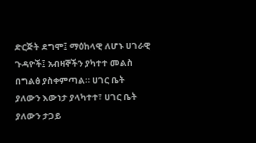ድርጅት ደግሞ፤ ማዕከላዊ ለሆኑ ሀገራዊ ጉዳዮች፤ አብዛኞችን ያካተተ መልስ በግልፅ ያስቀምጣል። ሀገር ቤት ያለውን እውነታ ያላካተተ፣ ሀገር ቤት ያለውን ታጋይ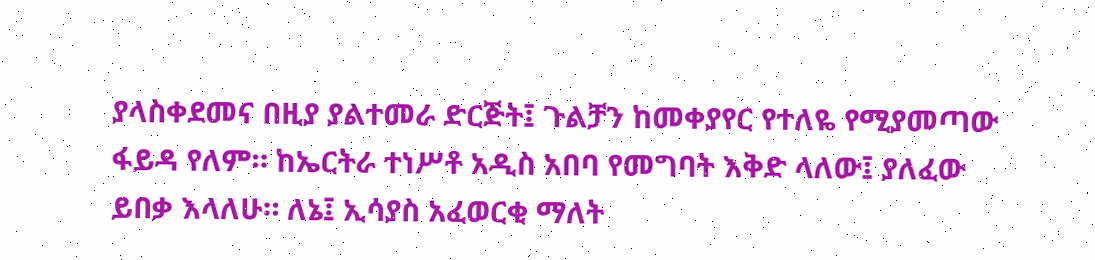ያላስቀደመና በዚያ ያልተመራ ድርጅት፤ ጉልቻን ከመቀያየር የተለዬ የሚያመጣው ፋይዳ የለም። ከኤርትራ ተነሥቶ አዲስ አበባ የመግባት እቅድ ላለው፤ ያለፈው ይበቃ እላለሁ። ለኔ፤ ኢሳያስ አፈወርቂ ማለት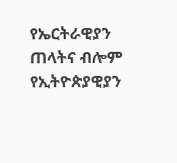የኤርትራዊያን ጠላትና ብሎም የኢትዮጵያዊያን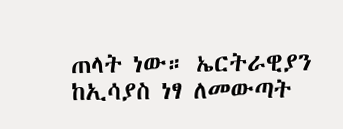ጠላት ነው። ኤርትራዊያን ከኢሳያስ ነፃ ለመውጣት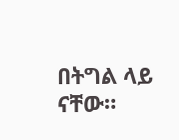በትግል ላይ ናቸው።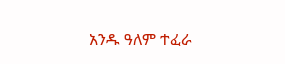አንዱ ዓለም ተፈራ